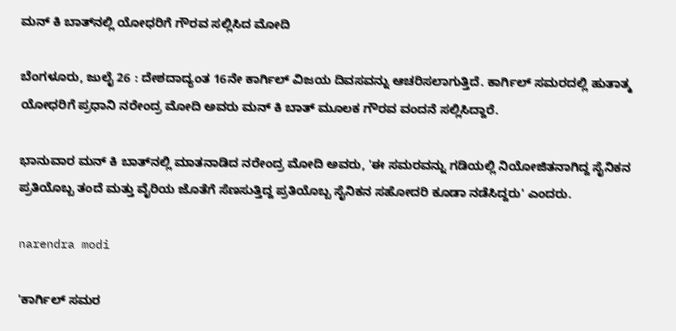ಮನ್ ಕಿ ಬಾತ್‌ನಲ್ಲಿ ಯೋಧರಿಗೆ ಗೌರವ ಸಲ್ಲಿಸಿದ ಮೋದಿ

ಬೆಂಗಳೂರು, ಜುಲೈ 26 : ದೇಶದಾದ್ಯಂತ 16ನೇ ಕಾರ್ಗಿಲ್‌ ವಿಜಯ ದಿವಸವನ್ನು ಆಚರಿಸಲಾಗುತ್ತಿದೆ. ಕಾರ್ಗಿಲ್ ಸಮರದಲ್ಲಿ ಹುತಾತ್ಮ ಯೋಧರಿಗೆ ಪ್ರಧಾನಿ ನರೇಂದ್ರ ಮೋದಿ ಅವರು ಮನ್ ಕಿ ಬಾತ್ ಮೂಲಕ ಗೌರವ ವಂದನೆ ಸಲ್ಲಿಸಿದ್ದಾರೆ.

ಭಾನುವಾರ ಮನ್ ಕಿ ಬಾತ್‌ನಲ್ಲಿ ಮಾತನಾಡಿದ ನರೇಂದ್ರ ಮೋದಿ ಅವರು, 'ಈ ಸಮರವನ್ನು ಗಡಿಯಲ್ಲಿ ನಿಯೋಜಿತನಾಗಿದ್ದ ಸೈನಿಕನ ಪ್ರತಿಯೊಬ್ಬ ತಂದೆ ಮತ್ತು ವೈರಿಯ ಜೊತೆಗೆ ಸೆಣಸುತ್ತಿದ್ದ ಪ್ರತಿಯೊಬ್ಬ ಸೈನಿಕನ ಸಹೋದರಿ ಕೂಡಾ ನಡೆಸಿದ್ದರು' ಎಂದರು.

narendra modi

'ಕಾರ್ಗಿಲ್‌ ಸಮರ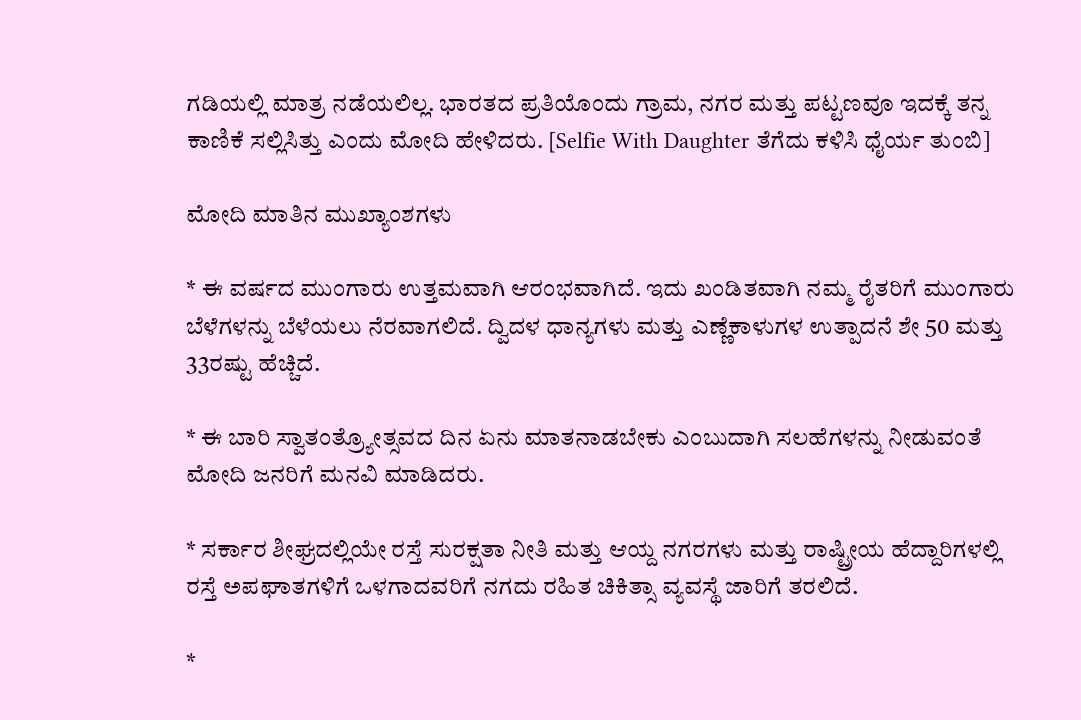ಗಡಿಯಲ್ಲಿ ಮಾತ್ರ ನಡೆಯಲಿಲ್ಲ. ಭಾರತದ ಪ್ರತಿಯೊಂದು ಗ್ರಾಮ, ನಗರ ಮತ್ತು ಪಟ್ಟಣವೂ ಇದಕ್ಕೆ ತನ್ನ ಕಾಣಿಕೆ ಸಲ್ಲಿಸಿತ್ತು ಎಂದು ಮೋದಿ ಹೇಳಿದರು. [Selfie With Daughter ತೆಗೆದು ಕಳಿಸಿ ಧೈರ್ಯ ತುಂಬಿ]

ಮೋದಿ ಮಾತಿನ ಮುಖ್ಯಾಂಶಗಳು

* ಈ ವರ್ಷದ ಮುಂಗಾರು ಉತ್ತಮವಾಗಿ ಆರಂಭವಾಗಿದೆ. ಇದು ಖಂಡಿತವಾಗಿ ನಮ್ಮ ರೈತರಿಗೆ ಮುಂಗಾರು ಬೆಳೆಗಳನ್ನು ಬೆಳೆಯಲು ನೆರವಾಗಲಿದೆ. ದ್ವಿದಳ ಧಾನ್ಯಗಳು ಮತ್ತು ಎಣ್ಣೆಕಾಳುಗಳ ಉತ್ಪಾದನೆ ಶೇ 50 ಮತ್ತು 33ರಷ್ಟು ಹೆಚ್ಚಿದೆ.

* ಈ ಬಾರಿ ಸ್ವಾತಂತ್ರ್ಯೋತ್ಸವದ ದಿನ ಏನು ಮಾತನಾಡಬೇಕು ಎಂಬುದಾಗಿ ಸಲಹೆಗಳನ್ನು ನೀಡುವಂತೆ ಮೋದಿ ಜನರಿಗೆ ಮನವಿ ಮಾಡಿದರು.

* ಸರ್ಕಾರ ಶೀಘ್ರದಲ್ಲಿಯೇ ರಸ್ತೆ ಸುರಕ್ಷತಾ ನೀತಿ ಮತ್ತು ಆಯ್ದ ನಗರಗಳು ಮತ್ತು ರಾಷ್ಟ್ರೀಯ ಹೆದ್ದಾರಿಗಳಲ್ಲಿ ರಸ್ತೆ ಅಪಘಾತಗಳಿಗೆ ಒಳಗಾದವರಿಗೆ ನಗದು ರಹಿತ ಚಿಕಿತ್ಸಾ ವ್ಯವಸ್ಥೆ ಜಾರಿಗೆ ತರಲಿದೆ.

*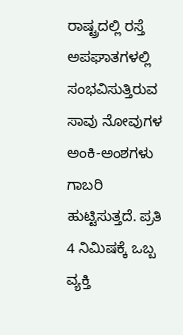ರಾಷ್ಟ್ರದಲ್ಲಿ ರಸ್ತೆ ಅಪಘಾತಗಳಲ್ಲಿ ಸಂಭವಿಸುತ್ತಿರುವ ಸಾವು ನೋವುಗಳ ಅಂಕಿ-ಅಂಶಗಳು ಗಾಬರಿ ಹುಟ್ಟಿಸುತ್ತದೆ. ಪ್ರತಿ 4 ನಿಮಿಷಕ್ಕೆ ಒಬ್ಬ ವ್ಯಕ್ತಿ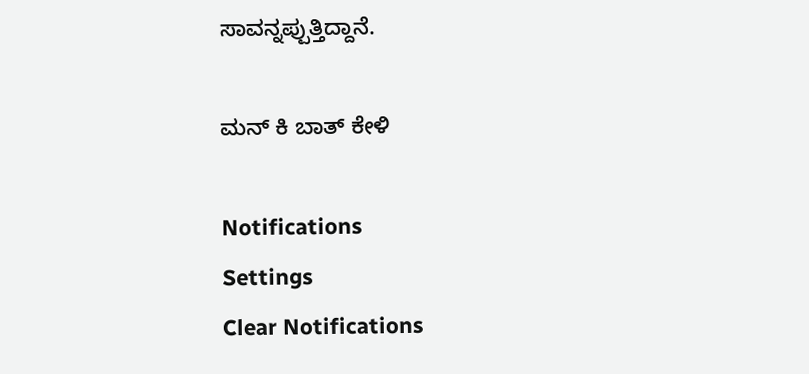ಸಾವನ್ನಪ್ಪುತ್ತಿದ್ದಾನೆ.

ಮನ್ ಕಿ ಬಾತ್ ಕೇಳಿ

Notifications
Settings
Clear Notifications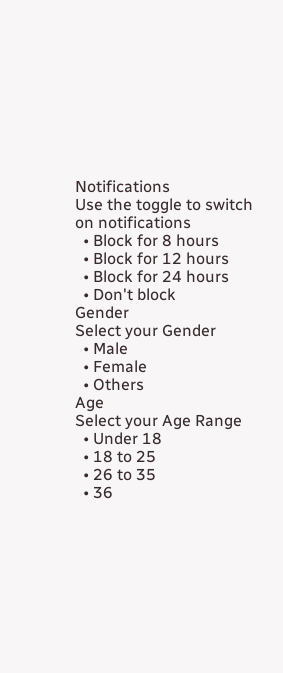Notifications
Use the toggle to switch on notifications
  • Block for 8 hours
  • Block for 12 hours
  • Block for 24 hours
  • Don't block
Gender
Select your Gender
  • Male
  • Female
  • Others
Age
Select your Age Range
  • Under 18
  • 18 to 25
  • 26 to 35
  • 36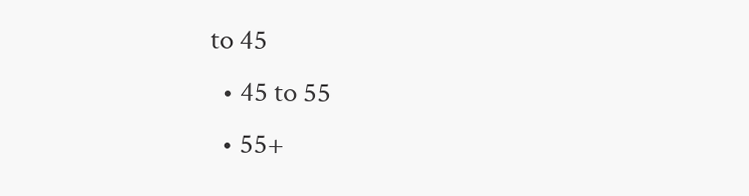to 45
  • 45 to 55
  • 55+